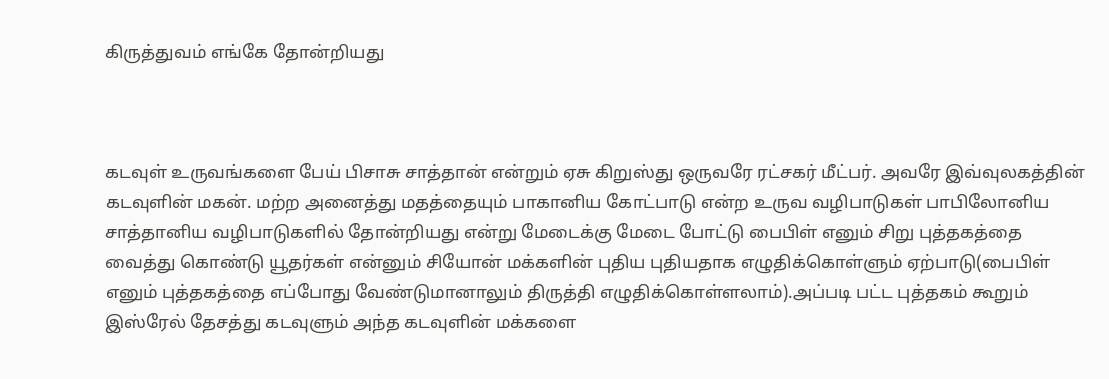கிருத்துவம் எங்கே தோன்றியது



கடவுள் உருவங்களை பேய் பிசாசு சாத்தான் என்றும் ஏசு கிறுஸ்து ஒருவரே ரட்சகர் மீட்பர். அவரே இவ்வுலகத்தின் கடவுளின் மகன். மற்ற அனைத்து மதத்தையும் பாகானிய கோட்பாடு என்ற உருவ வழிபாடுகள் பாபிலோனிய சாத்தானிய வழிபாடுகளில் தோன்றியது என்று மேடைக்கு மேடை போட்டு பைபிள் எனும் சிறு புத்தகத்தை வைத்து கொண்டு யூதர்கள் என்னும் சியோன் மக்களின் புதிய புதியதாக எழுதிக்கொள்ளும் ஏற்பாடு(பைபிள் எனும் புத்தகத்தை எப்போது வேண்டுமானாலும் திருத்தி எழுதிக்கொள்ளலாம்).அப்படி பட்ட புத்தகம் கூறும் இஸ்ரேல் தேசத்து கடவுளும் அந்த கடவுளின் மக்களை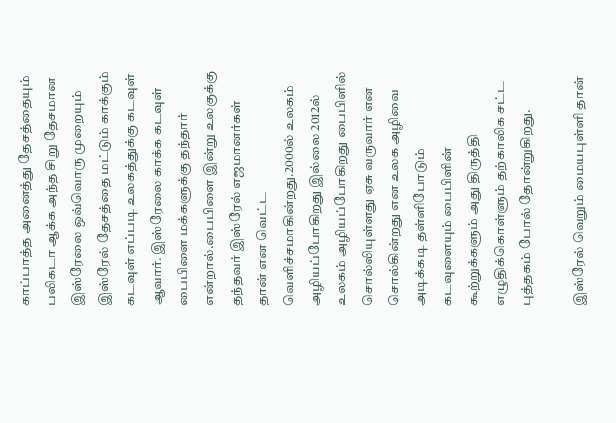காப்பாத்த அனைத்து தேசத்தையும் பலிகடா ஆக்க அந்த சிறு தேசமான இஸ்ரேலை ஒவ்வொரு முறையும் இஸ்ரேல் தேசத்தை மட்டும் காக்கும் கடவுள் எப்படி உலகத்துக்கு கடவுள் ஆவார். இஸ்ரேலை காக்க கடவுள் பைபிளை மக்களுக்கு தந்தார் என்றால்.பைபிளை இன்று உலகுக்கு தந்தவர் இஸ்ரேல் எஜமானர்கள் தான் என வெட்ட வெளிச்சமாகின்றது.2000ல் உலகம் அழியப்போகிறது இல்லை 2012ல் உலகம் அழியப்போகிறது பைபிளில் சொல்லியுள்ளது ஏசு வருவார் என சொல்கின்றது என உலக அழிவை அடிக்கடி தள்ளிபோடும் கடவுளையும் பைபிளின் கூற்றுக்களும் அது திருத்தி எழுதிக்கொள்ளும் தற்காலிக சட்ட புத்தகம் போல் தோன்றுகிறது.

இஸ்ரேல் வெறும் மையபுள்ளி தான்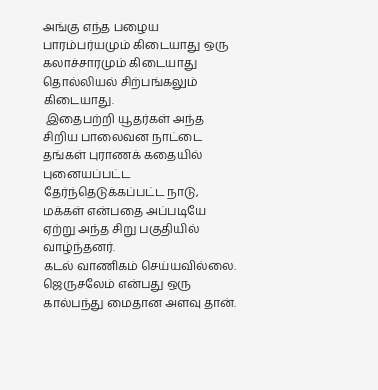அங்கு எந்த பழைய பாரம்பர்யமும் கிடையாது ஒரு கலாச்சாரமும் கிடையாது தொல்லியல் சிற்பங்கலும் கிடையாது.
 இதைபற்றி யூதர்கள் அந்த சிறிய பாலைவன நாட்டை தங்கள் புராணக் கதையில் புனையப்பட்ட தேர்ந்தெடுக்கப்பட்ட நாடு, மக்கள் என்பதை அப்படியே ஏற்று அந்த சிறு பகுதியில் வாழ்ந்தனர்.
கடல் வாணிகம் செய்யவில்லை.
ஜெருசலேம் என்பது ஒரு கால்பந்து மைதான அளவு தான்.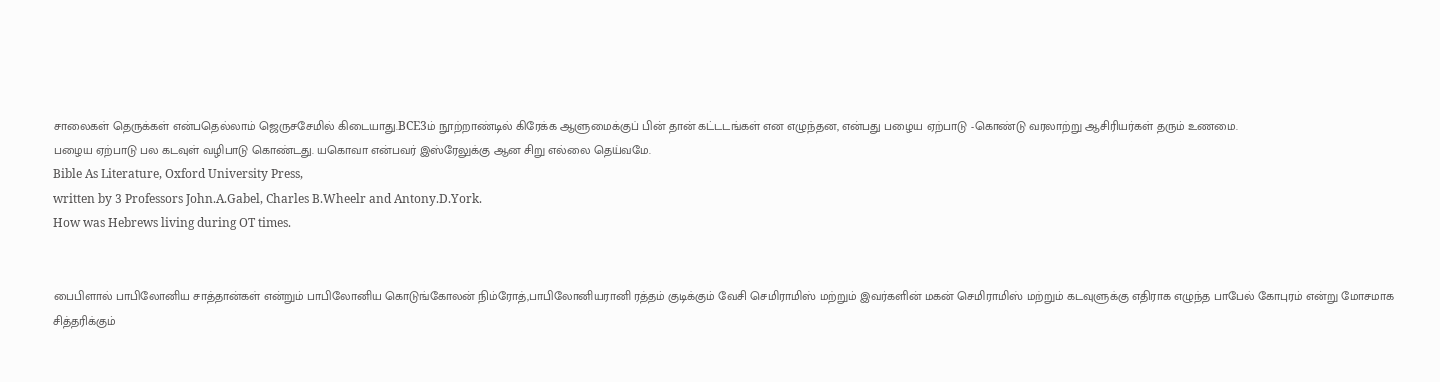சாலைகள் தெருக்கள் என்பதெல்லாம் ஜெருசசேமில் கிடையாது.BCE3ம் நூற்றாண்டில் கிரேக்க ஆளுமைக்குப் பின் தான் கட்டடங்கள் என எழுந்தன, என்பது பழைய ஏற்பாடு -கொண்டு வரலாற்று ஆசிரியர்கள் தரும் உணமை.
பழைய ஏற்பாடு பல கடவுள் வழிபாடு கொண்டது. யகொவா என்பவர் இஸ்ரேலுக்கு ஆன சிறு எல்லை தெய்வமே.
Bible As Literature, Oxford University Press,
written by 3 Professors John.A.Gabel, Charles B.Wheelr and Antony.D.York.
How was Hebrews living during OT times.


பைபிளால் பாபிலோனிய சாத்தான்கள் என்றும் பாபிலோனிய கொடுங்கோலன் நிம்ரோத்,பாபிலோனியரானி ரத்தம் குடிக்கும் வேசி செமிராமிஸ் மற்றும் இவர்களின் மகன் செமிராமிஸ் மற்றும் கடவுளுக்கு எதிராக எழுந்த பாபேல் கோபுரம் என்று மோசமாக சித்தரிக்கும்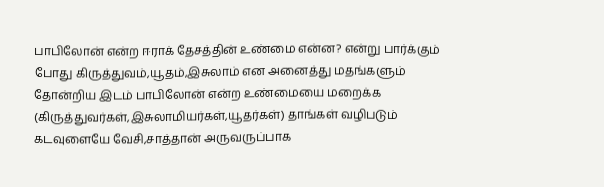பாபிலோன் என்ற ஈராக் தேசத்தின் உண்மை என்ன? என்று பார்க்கும் போது கிருத்துவம்,யூதம்,இசுலாம் என அனைத்து மதங்களும் தோன்றிய இடம் பாபிலோன் என்ற உண்மையை மறைக்க (கிருத்துவர்கள்,இசுலாமியர்கள்,யூதர்கள்) தாங்கள் வழிபடும் கடவுளையே வேசி,சாத்தான் அருவருப்பாக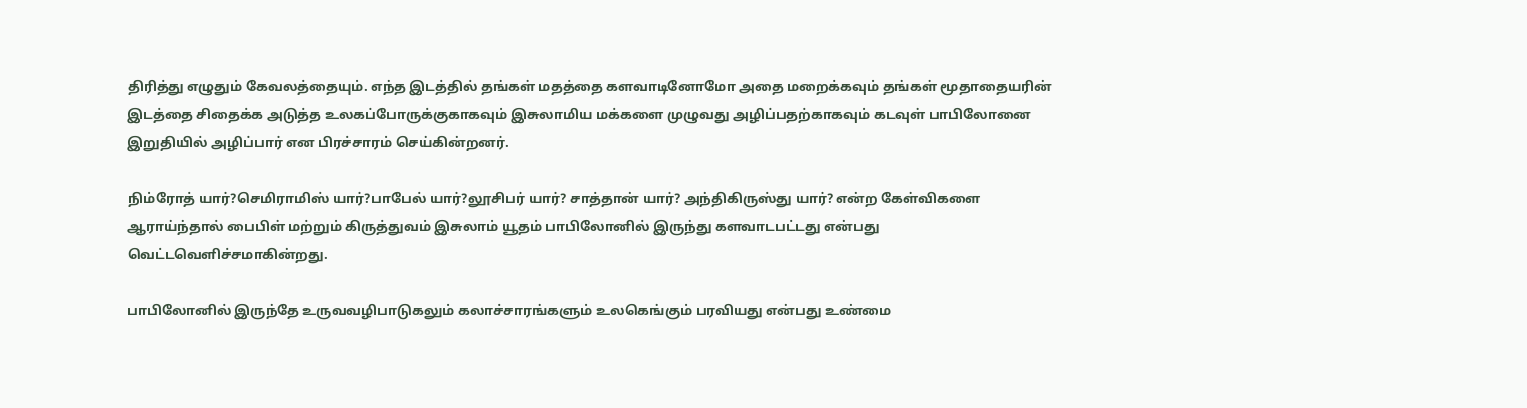திரித்து எழுதும் கேவலத்தையும். எந்த இடத்தில் தங்கள் மதத்தை களவாடினோமோ அதை மறைக்கவும் தங்கள் மூதாதையரின் இடத்தை சிதைக்க அடுத்த உலகப்போருக்குகாகவும் இசுலாமிய மக்களை முழுவது அழிப்பதற்காகவும் கடவுள் பாபிலோனை இறுதியில் அழிப்பார் என பிரச்சாரம் செய்கின்றனர்.

நிம்ரோத் யார்?செமிராமிஸ் யார்?பாபேல் யார்?லூசிபர் யார்? சாத்தான் யார்? அந்திகிருஸ்து யார்? என்ற கேள்விகளை ஆராய்ந்தால் பைபிள் மற்றும் கிருத்துவம் இசுலாம் யூதம் பாபிலோனில் இருந்து களவாடபட்டது என்பது வெட்டவெளிச்சமாகின்றது.

பாபிலோனில் இருந்தே உருவவழிபாடுகலும் கலாச்சாரங்களும் உலகெங்கும் பரவியது என்பது உண்மை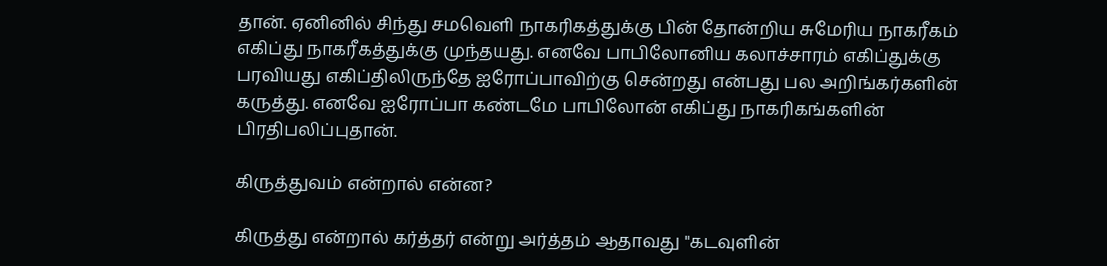தான். ஏனினில் சிந்து சமவெளி நாகரிகத்துக்கு பின் தோன்றிய சுமேரிய நாகரீகம் எகிப்து நாகரீகத்துக்கு முந்தயது. எனவே பாபிலோனிய கலாச்சாரம் எகிப்துக்கு பரவியது எகிப்திலிருந்தே ஐரோப்பாவிற்கு சென்றது என்பது பல அறிங்கர்களின் கருத்து. எனவே ஐரோப்பா கண்டமே பாபிலோன் எகிப்து நாகரிகங்களின் பிரதிபலிப்புதான்.

கிருத்துவம் என்றால் என்ன?

கிருத்து என்றால் கர்த்தர் என்று அர்த்தம் ஆதாவது "கடவுளின்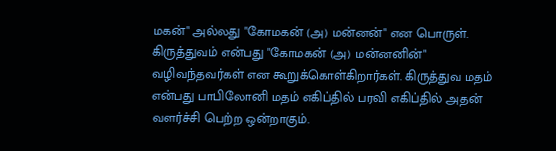மகன்" அல்லது "கோமகன் (அ) மன்னன்" என பொருள்.
கிருத்துவம் என்பது "கோமகன் (அ) மன்னனின்" வழிவந்தவர்கள் என கூறுக்கொள்கிறார்கள். கிருத்துவ மதம் என்பது பாபிலோனி மதம் எகிப்தில் பரவி எகிப்தில் அதன் வளர்ச்சி பெற்ற ஒன்றாகும்.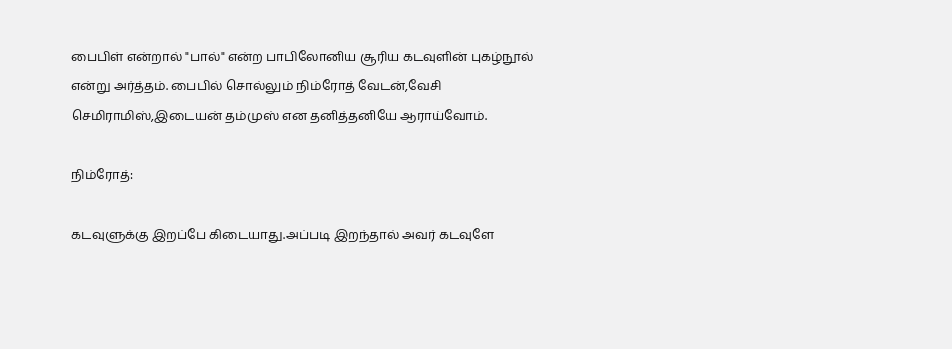பைபிள் என்றால் "பால்" என்ற பாபிலோனிய சூரிய கடவுளின் புகழ்நூல் என்று அர்த்தம். பைபில் சொல்லும் நிம்ரோத் வேடன்,வேசி செமிராமிஸ்,இடையன் தம்முஸ் என தனித்தனியே ஆராய்வோம்.

நிம்ரோத்:

கடவுளுக்கு இறப்பே கிடையாது.அப்படி இறந்தால் அவர் கடவுளே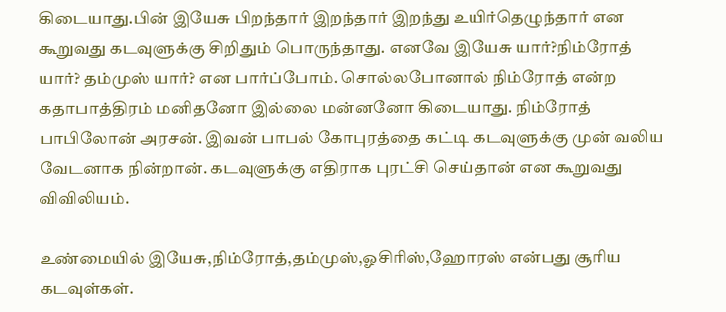கிடையாது.பின் இயேசு பிறந்தார் இறந்தார் இறந்து உயிர்தெழுந்தார் என கூறுவது கடவுளுக்கு சிறிதும் பொருந்தாது. எனவே இயேசு யார்?நிம்ரோத் யார்? தம்முஸ் யார்? என பார்ப்போம். சொல்லபோனால் நிம்ரோத் என்ற கதாபாத்திரம் மனிதனோ இல்லை மன்னனோ கிடையாது. நிம்ரோத்  பாபிலோன் அரசன். இவன் பாபல் கோபுரத்தை கட்டி கடவுளுக்கு முன் வலிய வேடனாக நின்றான். கடவுளுக்கு எதிராக புரட்சி செய்தான் என கூறுவது விவிலியம்.

உண்மையில் இயேசு,நிம்ரோத்,தம்முஸ்,ஓசிரிஸ்,ஹோரஸ் என்பது சூரிய கடவுள்கள்.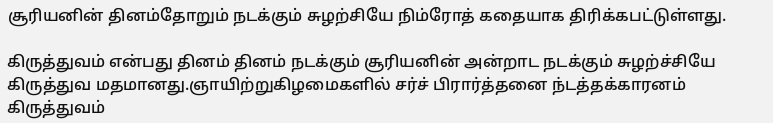சூரியனின் தினம்தோறும் நடக்கும் சுழற்சியே நிம்ரோத் கதையாக திரிக்கபட்டுள்ளது.

கிருத்துவம் என்பது தினம் தினம் நடக்கும் சூரியனின் அன்றாட நடக்கும் சுழற்ச்சியே கிருத்துவ மதமானது.ஞாயிற்றுகிழமைகளில் சர்ச் பிரார்த்தனை ந்டத்தக்காரனம் கிருத்துவம்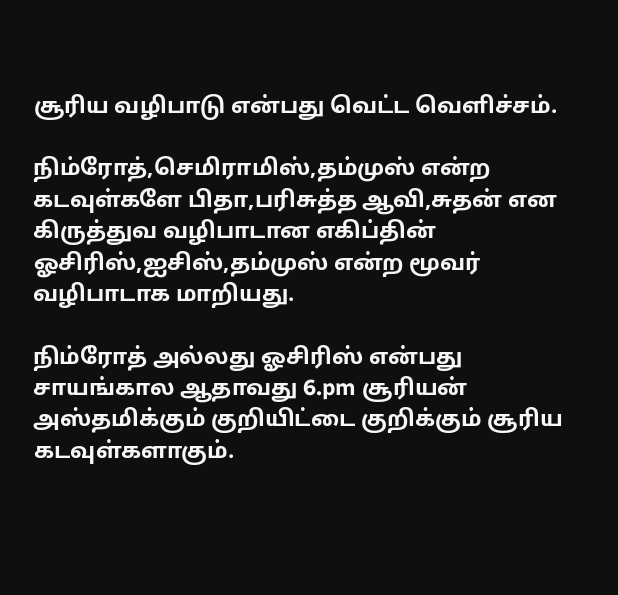சூரிய வழிபாடு என்பது வெட்ட வெளிச்சம்.

நிம்ரோத்,செமிராமிஸ்,தம்முஸ் என்ற கடவுள்களே பிதா,பரிசுத்த ஆவி,சுதன் என கிருத்துவ வழிபாடான எகிப்தின் ஓசிரிஸ்,ஐசிஸ்,தம்முஸ் என்ற மூவர் வழிபாடாக மாறியது.

நிம்ரோத் அல்லது ஓசிரிஸ் என்பது சாயங்கால ஆதாவது 6.pm சூரியன் அஸ்தமிக்கும் குறியிட்டை குறிக்கும் சூரிய கடவுள்களாகும்.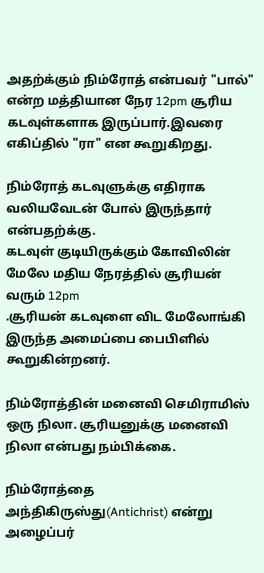அதற்க்கும் நிம்ரோத் என்பவர் "பால்" என்ற மத்தியான நேர 12pm சூரிய கடவுள்களாக இருப்பார்.இவரை எகிப்தில் "ரா" என கூறுகிறது.

நிம்ரோத் கடவுளுக்கு எதிராக வலியவேடன் போல் இருந்தார் என்பதற்க்கு.
கடவுள் குடியிருக்கும் கோவிலின் மேலே மதிய நேரத்தில் சூரியன் வரும் 12pm
.சூரியன் கடவுளை விட மேலோங்கி இருந்த அமைப்பை பைபிளில் கூறுகின்றனர்.

நிம்ரோத்தின் மனைவி செமிராமிஸ் ஒரு நிலா. சூரியனுக்கு மனைவி நிலா என்பது நம்பிக்கை.

நிம்ரோத்தை அந்திகிருஸ்து(Antichrist) என்று அழைப்பர்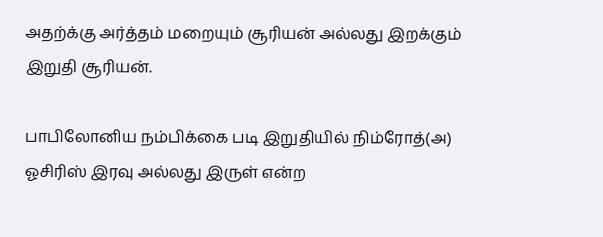அதற்க்கு அர்த்தம் மறையும் சூரியன் அல்லது இறக்கும் இறுதி சூரியன்.

பாபிலோனிய நம்பிக்கை படி இறுதியில் நிம்ரோத்(அ) ஓசிரிஸ் இரவு அல்லது இருள் என்ற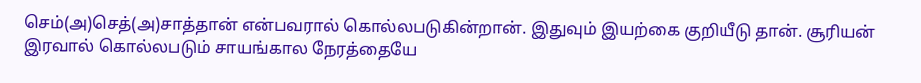செம்(அ)செத்(அ)சாத்தான் என்பவரால் கொல்லபடுகின்றான். இதுவும் இயற்கை குறியீடு தான். சூரியன் இரவால் கொல்லபடும் சாயங்கால நேரத்தையே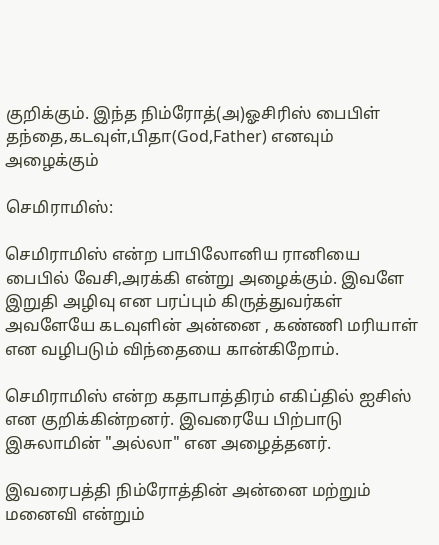குறிக்கும். இந்த நிம்ரோத்(அ)ஓசிரிஸ் பைபிள் தந்தை,கடவுள்,பிதா(God,Father) எனவும் அழைக்கும்

செமிராமிஸ்:

செமிராமிஸ் என்ற பாபிலோனிய ரானியை பைபில் வேசி,அரக்கி என்று அழைக்கும். இவளே இறுதி அழிவு என பரப்பும் கிருத்துவர்கள் அவளேயே கடவுளின் அன்னை , கண்ணி மரியாள் என வழிபடும் விந்தையை கான்கிறோம்.

செமிராமிஸ் என்ற கதாபாத்திரம் எகிப்தில் ஐசிஸ்  என குறிக்கின்றனர். இவரையே பிற்பாடு இசுலாமின் "அல்லா" என அழைத்தனர்.

இவரைபத்தி நிம்ரோத்தின் அன்னை மற்றும் மனைவி என்றும்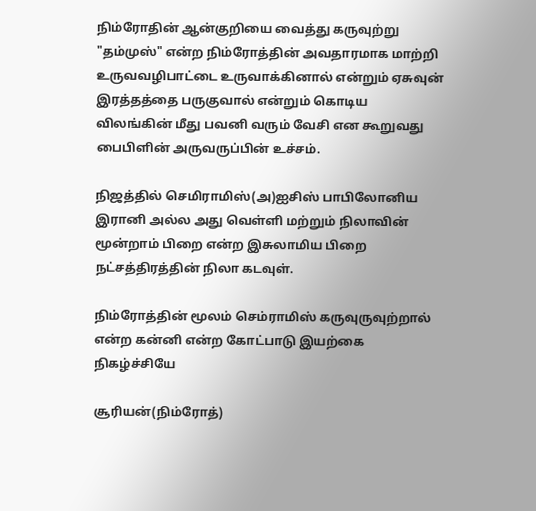நிம்ரோதின் ஆன்குறியை வைத்து கருவுற்று "தம்முஸ்" என்ற நிம்ரோத்தின் அவதாரமாக மாற்றி உருவவழிபாட்டை உருவாக்கினால் என்றும் ஏசுவுன் இரத்தத்தை பருகுவால் என்றும் கொடிய விலங்கின் மீது பவனி வரும் வேசி என கூறுவது
பைபிளின் அருவருப்பின் உச்சம்.

நிஜத்தில் செமிராமிஸ்(அ)ஐசிஸ் பாபிலோனிய இரானி அல்ல அது வெள்ளி மற்றும் நிலாவின் மூன்றாம் பிறை என்ற இசுலாமிய பிறை நட்சத்திரத்தின் நிலா கடவுள்.

நிம்ரோத்தின் மூலம் செம்ராமிஸ் கருவுருவுற்றால் என்ற கன்னி என்ற கோட்பாடு இயற்கை நிகழ்ச்சியே

சூரியன்(நிம்ரோத்)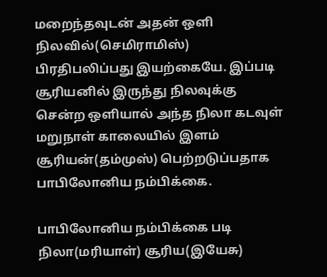மறைந்தவுடன் அதன் ஒளி நிலவில்(செமிராமிஸ்) பிரதிபலிப்பது இயற்கையே. இப்படி சூரியனில் இருந்து நிலவுக்கு சென்ற ஒளியால் அந்த நிலா கடவுள் மறுநாள் காலையில் இளம் சூரியன்(தம்முஸ்) பெற்றடுப்பதாக பாபிலோனிய நம்பிக்கை.

பாபிலோனிய நம்பிக்கை படி நிலா(மரியாள்) சூரிய(இயேசு)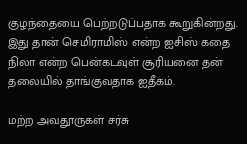குழந்தையை பெற்றடுப்பதாக கூறுகின்றது. இது தான் செமிராமிஸ் என்ற ஐசிஸ் கதை நிலா என்ற பென்கடவுள் சூரியனை தன் தலையில் தாங்குவதாக ஐதீகம்.

மற்ற அவதூருகள் சர்சு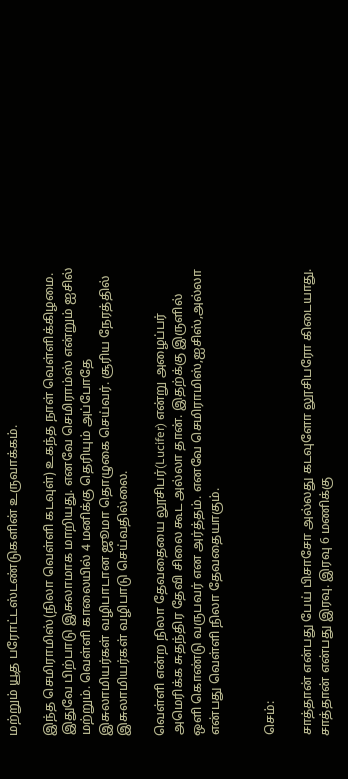மற்றும் யூத பரோட்டஸ்டண்டுகளின் உருவாக்கம்.

இந்த செமிராமிஸ்(நிலா வெள்ளி கடவுள்) உகந்த நாள் வெள்ளிக்கிழமை. இதுவே பிற்பாடு இசுலாமாக மாறியது. எனவே செமிராம்ஸ் என்றும் ஐசில் மற்றும். வெள்ளி காலையில் 4 மனிக்கு தெரியும் அப்போதே இசுலாமியர்கள் வழிபாடான ஜூமா தொழுகை செய்வர். சூரிய நேரத்தில் இசுலாமியர்கள் வழிபாடு செய்வதில்லை.

வெள்ளி என்ற நிலா தேவதையை லூசிபர்(Lucifer) என்று அழைப்பர் அமெரிக்க சுதந்திர தேவி சிலை கூட அல்லா தான். இதற்க்கு இருளில் ஒளி கொண்டு வருபவர் என அர்த்தம். எனவே செமிராமிஸ்,ஐசிஸ்,அல்லா என்பது வெள்ளி நிலா தேவதையாகும்.


செம்:

சாத்தான் என்பது பேய் பிசாசோ அல்லது கடவுளோ லூசிபரோ கிடையாது.
சாத்தான் என்பது இரவு. இரவு 6 மணிக்கு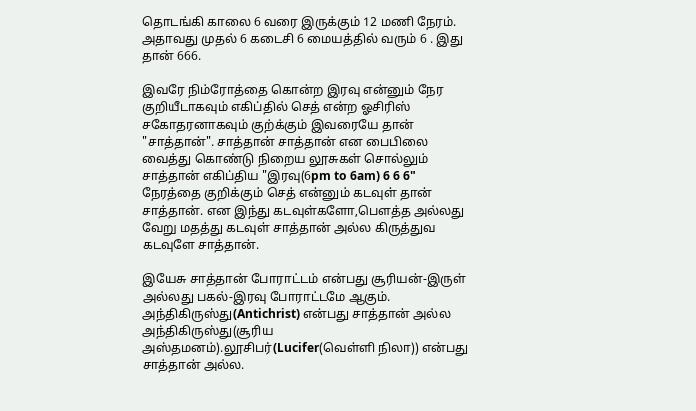தொடங்கி காலை 6 வரை இருக்கும் 12 மணி நேரம். அதாவது முதல் 6 கடைசி 6 மையத்தில் வரும் 6 . இது தான் 666.

இவரே நிம்ரோத்தை கொன்ற இரவு என்னும் நேர குறியீடாகவும் எகிப்தில் செத் என்ற ஓசிரிஸ் சகோதரனாகவும் குற்க்கும் இவரையே தான் "சாத்தான்". சாத்தான் சாத்தான் என பைபிலை வைத்து கொண்டு நிறைய லூசுகள் சொல்லும் சாத்தான் எகிப்திய "இரவு(6pm to 6am) 6 6 6" நேரத்தை குறிக்கும் செத் என்னும் கடவுள் தான் சாத்தான். என இந்து கடவுள்களோ,பௌத்த அல்லது வேறு மதத்து கடவுள் சாத்தான் அல்ல கிருத்துவ கடவுளே சாத்தான்.

இயேசு சாத்தான் போராட்டம் என்பது சூரியன்-இருள் அல்லது பகல்-இரவு போராட்டமே ஆகும். அந்திகிருஸ்து(Antichrist) என்பது சாத்தான் அல்ல அந்திகிருஸ்து(சூரிய அஸ்தமனம்).லூசிபர்(Lucifer(வெள்ளி நிலா)) என்பது சாத்தான் அல்ல.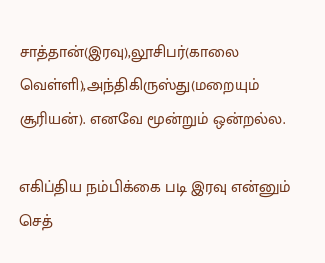சாத்தான்(இரவு),லூசிபர்(காலை வெள்ளி),அந்திகிருஸ்து(மறையும் சூரியன்). எனவே மூன்றும் ஒன்றல்ல.

எகிப்திய நம்பிக்கை படி இரவு என்னும் செத்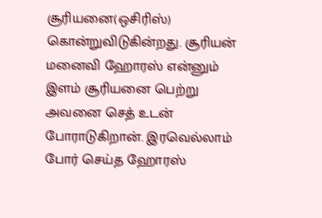சூரியனை(ஒசிரிஸ்) கொன்றுவிடுகின்றது. சூரியன் மனைவி ஹோரஸ் என்னும் இளம் சூரியனை பெற்று அவனை செத் உடன் போராடுகிறான். இரவெல்லாம் போர் செய்த ஹோரஸ்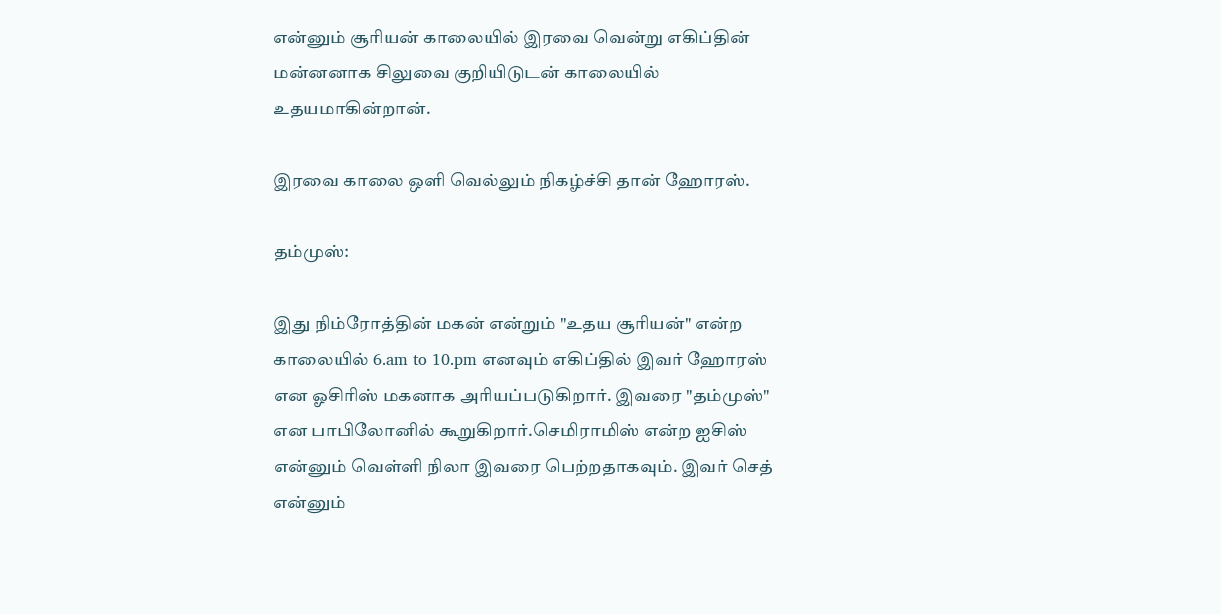என்னும் சூரியன் காலையில் இரவை வென்று எகிப்தின் மன்னனாக சிலுவை குறியிடுடன் காலையில் உதயமாகின்றான்.

இரவை காலை ஒளி வெல்லும் நிகழ்ச்சி தான் ஹோரஸ்.

தம்முஸ்:

இது நிம்ரோத்தின் மகன் என்றும் "உதய சூரியன்" என்ற காலையில் 6.am to 10.pm எனவும் எகிப்தில் இவர் ஹோரஸ் என ஓசிரிஸ் மகனாக அரியப்படுகிறார். இவரை "தம்முஸ்" என பாபிலோனில் கூறுகிறார்.செமிராமிஸ் என்ற ஐசிஸ் என்னும் வெள்ளி நிலா இவரை பெற்றதாகவும். இவர் செத் என்னும்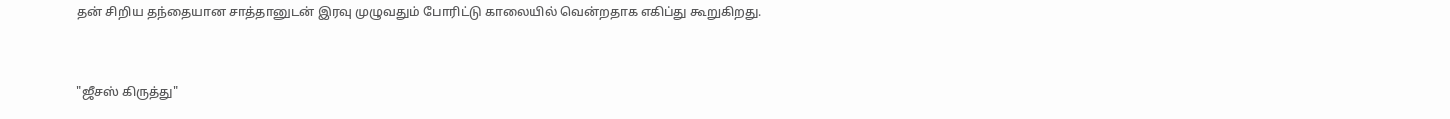தன் சிறிய தந்தையான சாத்தானுடன் இரவு முழுவதும் போரிட்டு காலையில் வென்றதாக எகிப்து கூறுகிறது.


"ஜீசஸ் கிருத்து"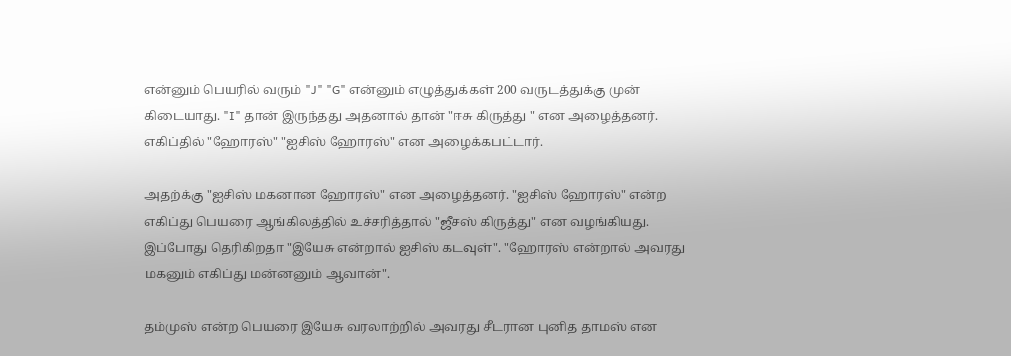என்னும் பெயரில் வரும் "J" "G" என்னும் எழுத்துக்கள் 200 வருடத்துக்கு முன் கிடையாது. "I" தான் இருந்தது அதனால் தான் "ஈசு கிருத்து " என அழைத்தனர். எகிப்தில் "ஹோரஸ்" "ஐசிஸ் ஹோரஸ்" என அழைக்கபட்டார்.

அதற்க்கு "ஐசிஸ் மகனான ஹோரஸ்" என அழைத்தனர். "ஐசிஸ் ஹோரஸ்" என்ற எகிப்து பெயரை ஆங்கிலத்தில் உச்சரித்தால் "ஜீசஸ் கிருத்து" என வழங்கியது.
இப்போது தெரிகிறதா "இயேசு என்றால் ஐசிஸ் கடவுள்". "ஹோரஸ் என்றால் அவரது மகனும் எகிப்து மன்னனும் ஆவான்".

தம்முஸ் என்ற பெயரை இயேசு வரலாற்றில் அவரது சீடரான புனித தாமஸ் என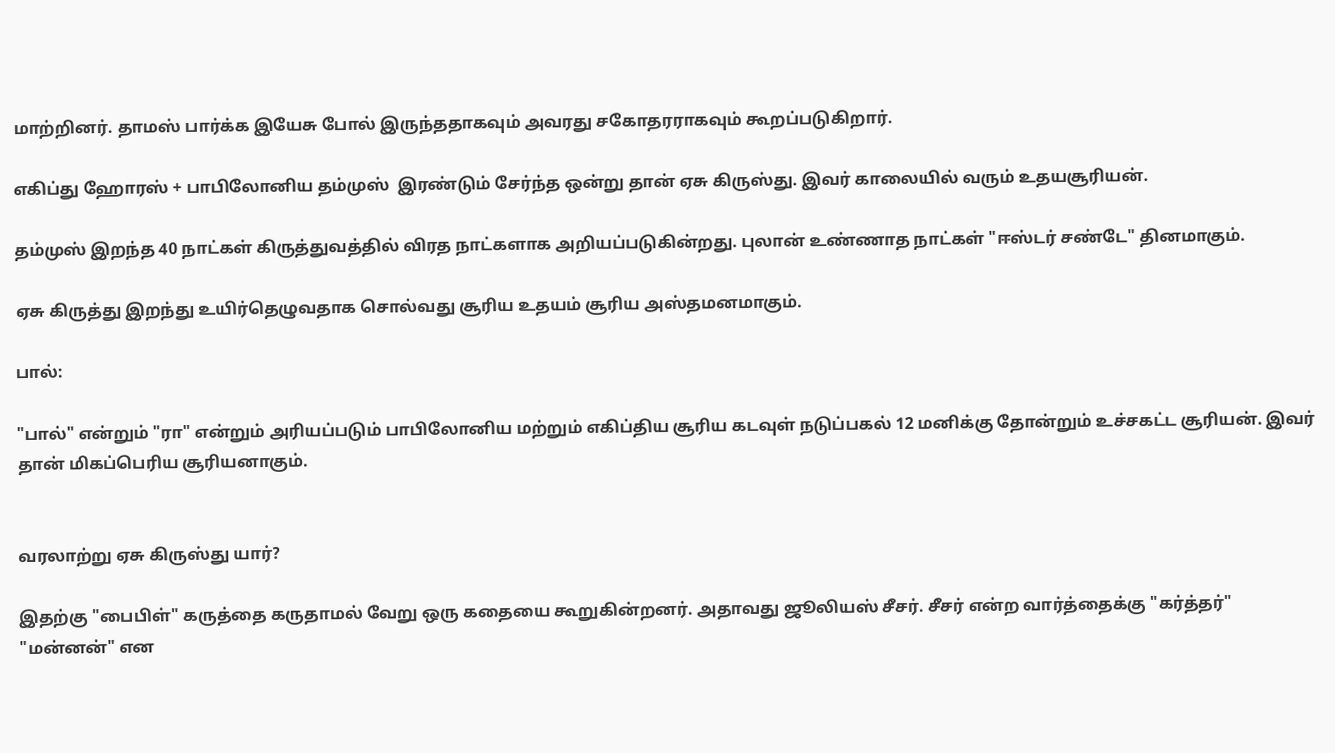மாற்றினர். தாமஸ் பார்க்க இயேசு போல் இருந்ததாகவும் அவரது சகோதரராகவும் கூறப்படுகிறார்.

எகிப்து ஹோரஸ் + பாபிலோனிய தம்முஸ்  இரண்டும் சேர்ந்த ஒன்று தான் ஏசு கிருஸ்து. இவர் காலையில் வரும் உதயசூரியன்.

தம்முஸ் இறந்த 40 நாட்கள் கிருத்துவத்தில் விரத நாட்களாக அறியப்படுகின்றது. புலான் உண்ணாத நாட்கள் "ஈஸ்டர் சண்டே" தினமாகும்.

ஏசு கிருத்து இறந்து உயிர்தெழுவதாக சொல்வது சூரிய உதயம் சூரிய அஸ்தமனமாகும்.

பால்:

"பால்" என்றும் "ரா" என்றும் அரியப்படும் பாபிலோனிய மற்றும் எகிப்திய சூரிய கடவுள் நடுப்பகல் 12 மனிக்கு தோன்றும் உச்சகட்ட சூரியன். இவர் தான் மிகப்பெரிய சூரியனாகும்.


வரலாற்று ஏசு கிருஸ்து யார்?

இதற்கு "பைபிள்" கருத்தை கருதாமல் வேறு ஒரு கதையை கூறுகின்றனர். அதாவது ஜூலியஸ் சீசர். சீசர் என்ற வார்த்தைக்கு "கர்த்தர்" "மன்னன்" என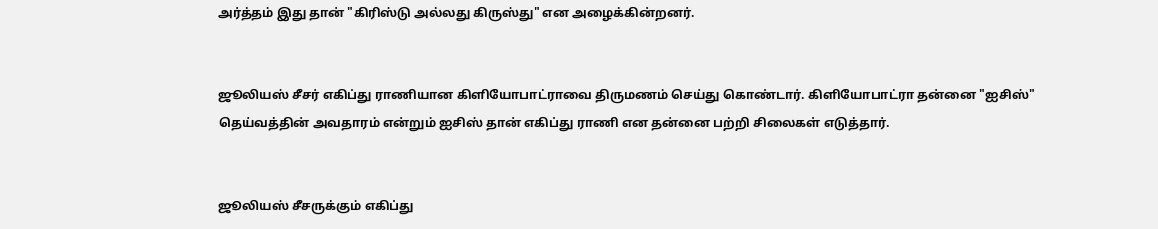அர்த்தம் இது தான் "கிரிஸ்டு அல்லது கிருஸ்து" என அழைக்கின்றனர்.


ஜூலியஸ் சீசர் எகிப்து ராணியான கிளியோபாட்ராவை திருமணம் செய்து கொண்டார். கிளியோபாட்ரா தன்னை "ஐசிஸ்" தெய்வத்தின் அவதாரம் என்றும் ஐசிஸ் தான் எகிப்து ராணி என தன்னை பற்றி சிலைகள் எடுத்தார்.


ஜூலியஸ் சீசருக்கும் எகிப்து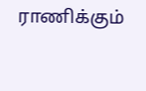ராணிக்கும்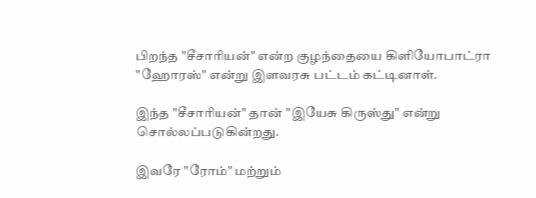பிறந்த "சீசாரியன்" என்ற குழந்தையை கிளியோபாட்ரா "ஹோரஸ்" என்று இளவரசு பட்டம் கட்டினாள்.

இந்த "சீசாரியன்" தான் "இயேசு கிருஸ்து" என்று சொல்லப்படுகின்றது.

இவரே "ரோம்" மற்றும்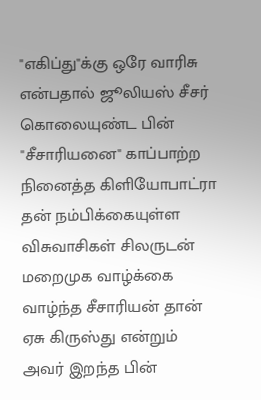"எகிப்து"க்கு ஒரே வாரிசு என்பதால் ஜூலியஸ் சீசர் கொலையுண்ட பின் "சீசாரியனை" காப்பாற்ற நினைத்த கிளியோபாட்ரா தன் நம்பிக்கையுள்ள விசுவாசிகள் சிலருடன் மறைமுக வாழ்க்கை வாழ்ந்த சீசாரியன் தான் ஏசு கிருஸ்து என்றும் அவர் இறந்த பின்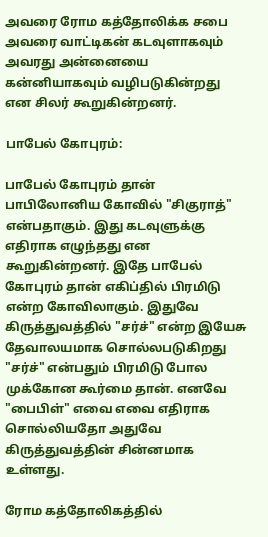அவரை ரோம கத்தோலிக்க சபை அவரை வாட்டிகன் கடவுளாகவும் அவரது அன்னையை கன்னியாகவும் வழிபடுகின்றது என சிலர் கூறுகின்றனர்.

பாபேல் கோபுரம்:

பாபேல் கோபுரம் தான் பாபிலோனிய கோவில் "சிகுராத்" என்பதாகும். இது கடவுளுக்கு எதிராக எழுந்தது என கூறுகின்றனர். இதே பாபேல் கோபுரம் தான் எகிப்தில் பிரமிடு என்ற கோவிலாகும். இதுவே கிருத்துவத்தில் "சர்ச்" என்ற இயேசு தேவாலயமாக சொல்லபடுகிறது "சர்ச்" என்பதும் பிரமிடு போல முக்கோன கூர்மை தான். எனவே "பைபிள்" எவை எவை எதிராக சொல்லியதோ அதுவே கிருத்துவத்தின் சின்னமாக உள்ளது.

ரோம கத்தோலிகத்தில்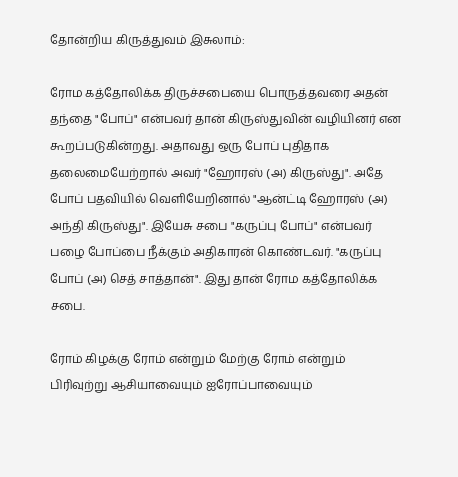தோன்றிய கிருத்துவம் இசுலாம்:

ரோம கத்தோலிக்க திருச்சபையை பொருத்தவரை அதன் தந்தை "போப்" என்பவர் தான் கிருஸ்துவின் வழியினர் என கூறப்படுகின்றது. அதாவது ஒரு போப் புதிதாக தலைமையேற்றால் அவர் "ஹோரஸ் (அ) கிருஸ்து". அதே போப் பதவியில் வெளியேறினால் "ஆன்ட்டி ஹோரஸ் (அ) அந்தி கிருஸ்து". இயேசு சபை "கருப்பு போப்" என்பவர் பழை போப்பை நீக்கும் அதிகாரன் கொண்டவர். "கருப்பு போப் (அ) செத் சாத்தான்". இது தான் ரோம கத்தோலிக்க சபை.

ரோம் கிழக்கு ரோம் என்றும் மேற்கு ரோம் என்றும் பிரிவுற்று ஆசியாவையும் ஐரோப்பாவையும்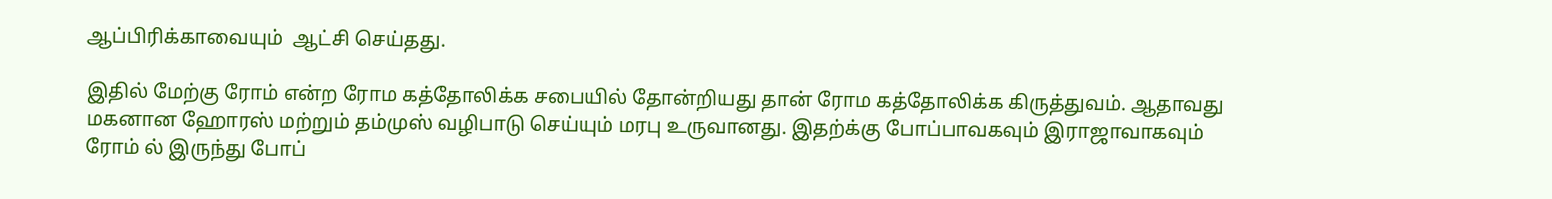ஆப்பிரிக்காவையும்  ஆட்சி செய்தது.

இதில் மேற்கு ரோம் என்ற ரோம கத்தோலிக்க சபையில் தோன்றியது தான் ரோம கத்தோலிக்க கிருத்துவம். ஆதாவது மகனான ஹோரஸ் மற்றும் தம்முஸ் வழிபாடு செய்யும் மரபு உருவானது. இதற்க்கு போப்பாவகவும் இராஜாவாகவும் ரோம் ல் இருந்து போப்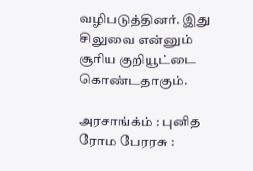வழிபடுத்தினர். இது சிலுவை என்னும் சூரிய குறியூட்டை கொண்டதாகும்.

அரசாங்க்ம் : புனித ரோம பேரரசு :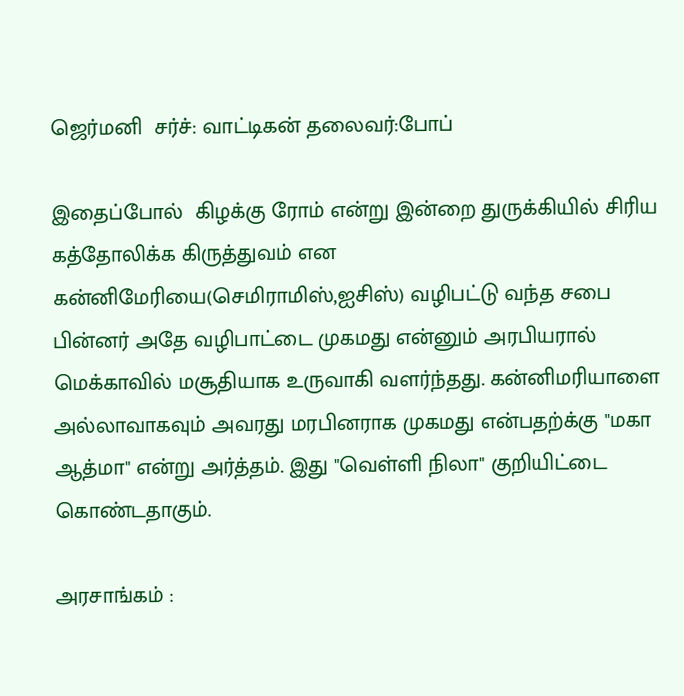ஜெர்மனி  சர்ச்: வாட்டிகன் தலைவர்:போப்

இதைப்போல்  கிழக்கு ரோம் என்று இன்றை துருக்கியில் சிரிய கத்தோலிக்க கிருத்துவம் என கன்னிமேரியை(செமிராமிஸ்,ஐசிஸ்) வழிபட்டு வந்த சபை பின்னர் அதே வழிபாட்டை முகமது என்னும் அரபியரால் மெக்காவில் மசூதியாக உருவாகி வளர்ந்தது. கன்னிமரியாளை அல்லாவாகவும் அவரது மரபினராக முகமது என்பதற்க்கு "மகா ஆத்மா" என்று அர்த்தம். இது "வெள்ளி நிலா" குறியிட்டை கொண்டதாகும்.

அரசாங்கம் :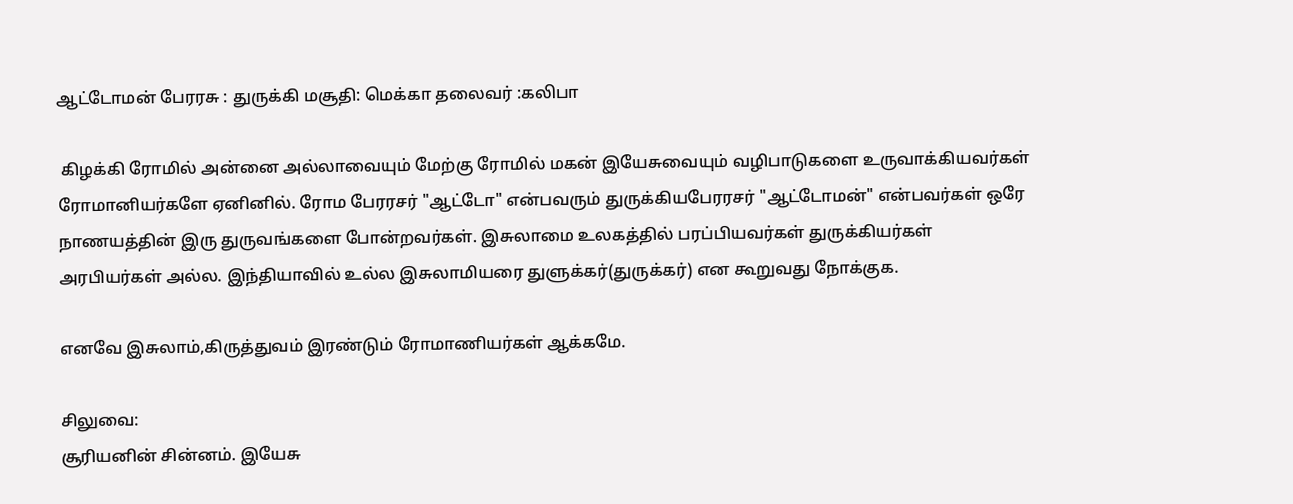ஆட்டோமன் பேரரசு : துருக்கி மசூதி: மெக்கா தலைவர் :கலிபா

 கிழக்கி ரோமில் அன்னை அல்லாவையும் மேற்கு ரோமில் மகன் இயேசுவையும் வழிபாடுகளை உருவாக்கியவர்கள் ரோமானியர்களே ஏனினில். ரோம பேரரசர் "ஆட்டோ" என்பவரும் துருக்கியபேரரசர் "ஆட்டோமன்" என்பவர்கள் ஒரே நாணயத்தின் இரு துருவங்களை போன்றவர்கள். இசுலாமை உலகத்தில் பரப்பியவர்கள் துருக்கியர்கள் அரபியர்கள் அல்ல. இந்தியாவில் உல்ல இசுலாமியரை துளுக்கர்(துருக்கர்) என கூறுவது நோக்குக.

எனவே இசுலாம்,கிருத்துவம் இரண்டும் ரோமாணியர்கள் ஆக்கமே.

சிலுவை:
சூரியனின் சின்னம். இயேசு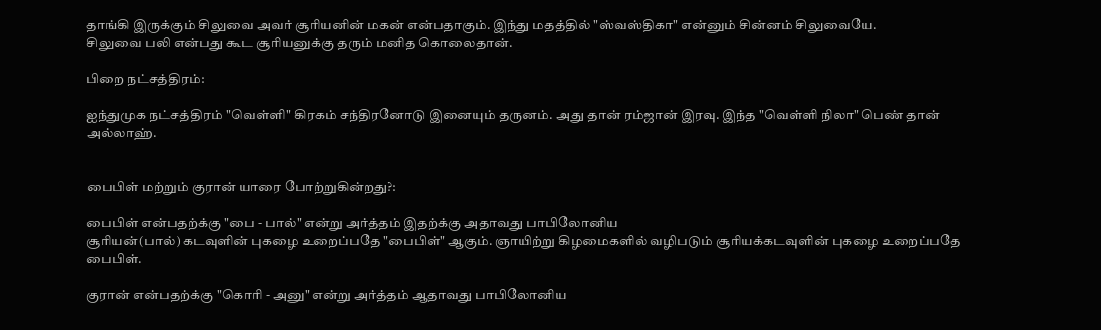தாங்கி இருக்கும் சிலுவை அவர் சூரியனின் மகன் என்பதாகும். இந்து மதத்தில் "ஸ்வஸ்திகா" என்னும் சின்னம் சிலுவையே.
சிலுவை பலி என்பது கூட சூரியனுக்கு தரும் மனித கொலைதான்.

பிறை நட்சத்திரம்:

ஐந்துமுக நட்சத்திரம் "வெள்ளி" கிரகம் சந்திரனோடு இனையும் தருனம். அது தான் ரம்ஜான் இரவு. இந்த "வெள்ளி நிலா" பெண் தான் அல்லாஹ்.


பைபிள் மற்றும் குரான் யாரை போற்றுகின்றது?:

பைபிள் என்பதற்க்கு "பை - பால்" என்று அர்த்தம் இதற்க்கு அதாவது பாபிலோனிய
சூரியன்(பால்) கடவுளின் புகழை உறைப்பதே "பைபிள்" ஆகும். ஞாயிற்று கிழமைகளில் வழிபடும் சூரியக்கடவுளின் புகழை உறைப்பதே பைபிள்.

குரான் என்பதற்க்கு "கொரி - அனு" என்று அர்த்தம் ஆதாவது பாபிலோனிய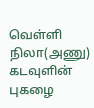வெள்ளி நிலா(அணு) கடவுளின் புகழை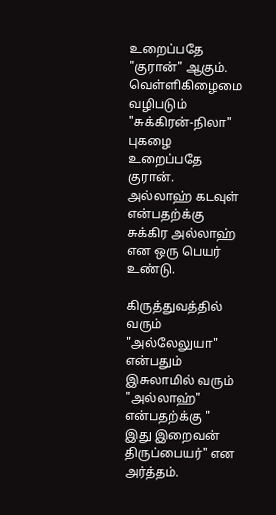உறைப்பதே "குரான்" ஆகும். வெள்ளிகிழைமை வழிபடும் "சுக்கிரன்-நிலா" புகழை உறைப்பதே குரான்.
அல்லாஹ் கடவுள் என்பதற்க்கு சுக்கிர அல்லாஹ்  என ஒரு பெயர் உண்டு.

கிருத்துவத்தில் வரும் "அல்லேலுயா" என்பதும் இசுலாமில் வரும் "அல்லாஹ்" என்பதற்க்கு " இது இறைவன் திருப்பையர்" என அர்த்தம்.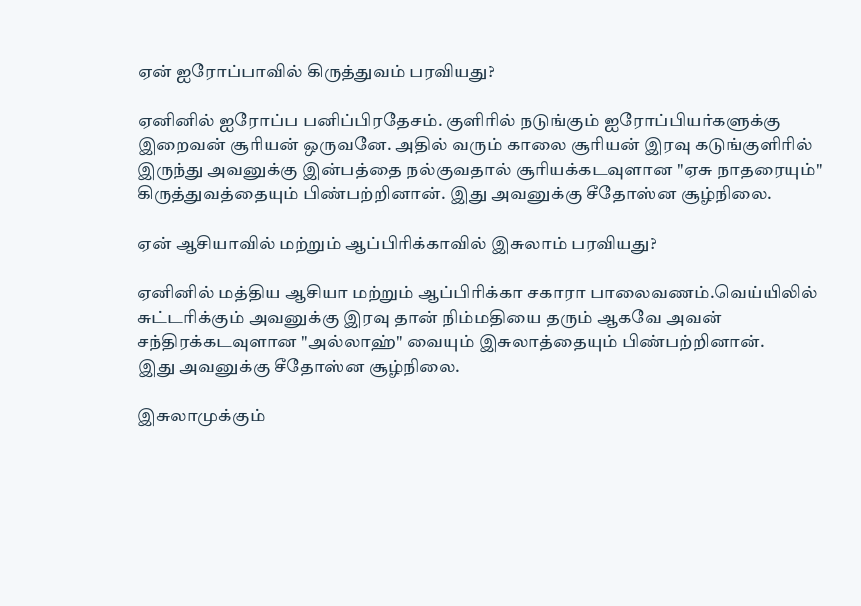ஏன் ஐரோப்பாவில் கிருத்துவம் பரவியது?

ஏனினில் ஐரோப்ப பனிப்பிரதேசம். குளிரில் நடுங்கும் ஐரோப்பியர்களுக்கு இறைவன் சூரியன் ஒருவனே. அதில் வரும் காலை சூரியன் இரவு கடுங்குளிரில் இருந்து அவனுக்கு இன்பத்தை நல்குவதால் சூரியக்கடவுளான "ஏசு நாதரையும்" கிருத்துவத்தையும் பிண்பற்றினான். இது அவனுக்கு சீதோஸ்ன சூழ்நிலை.

ஏன் ஆசியாவில் மற்றும் ஆப்பிரிக்காவில் இசுலாம் பரவியது?

ஏனினில் மத்திய ஆசியா மற்றும் ஆப்பிரிக்கா சகாரா பாலைவணம்.வெய்யிலில்
சுட்டரிக்கும் அவனுக்கு இரவு தான் நிம்மதியை தரும் ஆகவே அவன்  சந்திரக்கடவுளான "அல்லாஹ்" வையும் இசுலாத்தையும் பிண்பற்றினான்.
இது அவனுக்கு சீதோஸ்ன சூழ்நிலை.

இசுலாமுக்கும்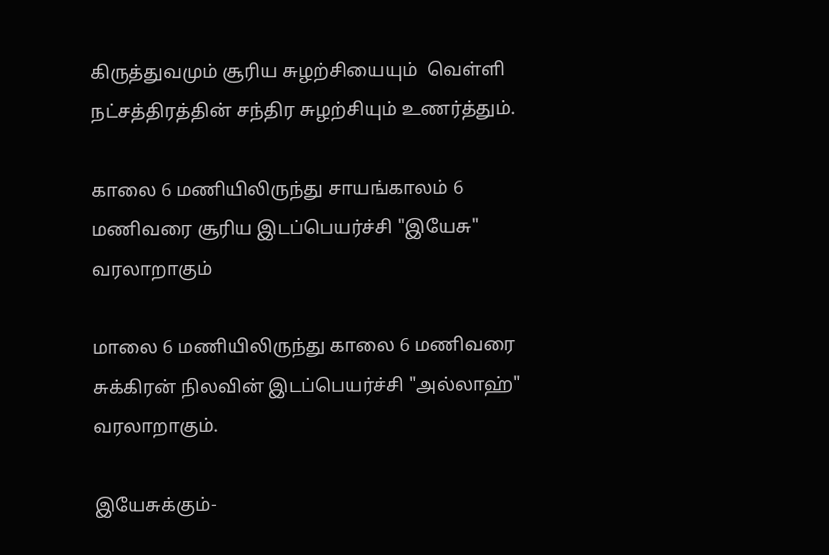கிருத்துவமும் சூரிய சுழற்சியையும்  வெள்ளி நட்சத்திரத்தின் சந்திர சுழற்சியும் உணர்த்தும்.

காலை 6 மணியிலிருந்து சாயங்காலம் 6 மணிவரை சூரிய இடப்பெயர்ச்சி "இயேசு" வரலாறாகும்

மாலை 6 மணியிலிருந்து காலை 6 மணிவரை சுக்கிரன் நிலவின் இடப்பெயர்ச்சி "அல்லாஹ்" வரலாறாகும்.

இயேசுக்கும்-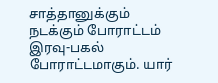சாத்தானுக்கும் நடக்கும் போராட்டம் இரவு-பகல் போராட்டமாகும். யார்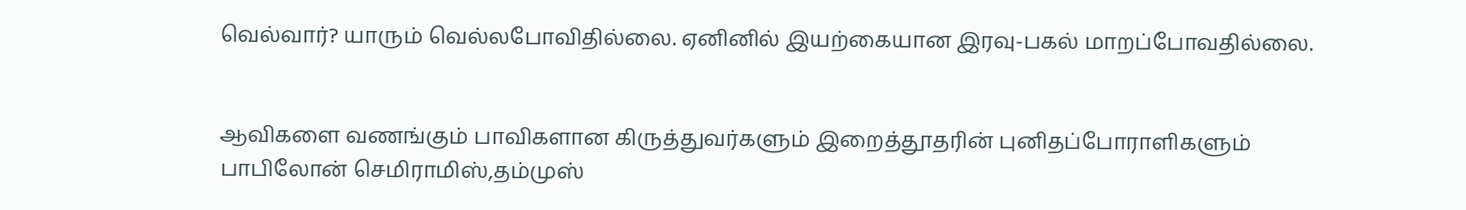வெல்வார்? யாரும் வெல்லபோவிதில்லை. ஏனினில் இயற்கையான இரவு-பகல் மாறப்போவதில்லை.


ஆவிகளை வணங்கும் பாவிகளான கிருத்துவர்களும் இறைத்தூதரின் புனிதப்போராளிகளும் பாபிலோன் செமிராமிஸ்,தம்முஸ்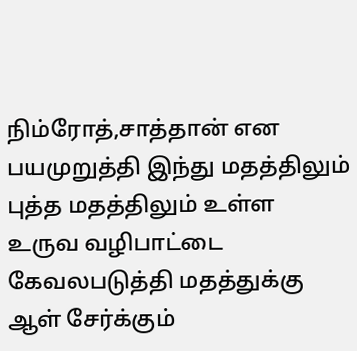நிம்ரோத்,சாத்தான் என பயமுறுத்தி இந்து மதத்திலும் புத்த மதத்திலும் உள்ள உருவ வழிபாட்டை
கேவலபடுத்தி மதத்துக்கு  ஆள் சேர்க்கும்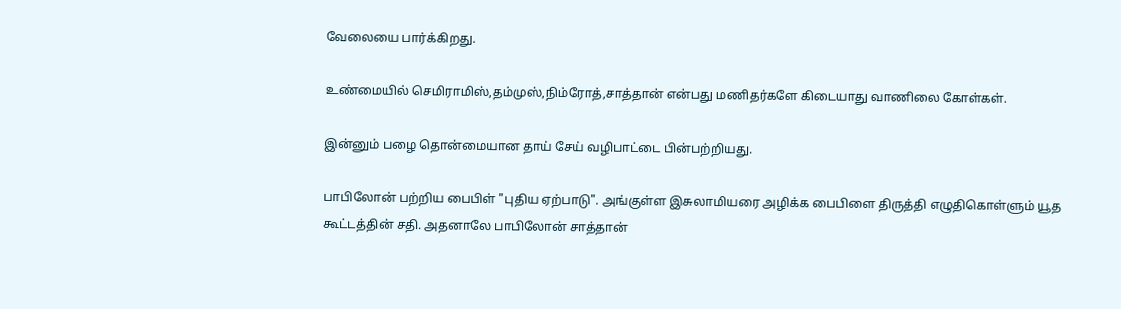வேலையை பார்க்கிறது.

உண்மையில் செமிராமிஸ்,தம்முஸ்,நிம்ரோத்,சாத்தான் என்பது மணிதர்களே கிடையாது வாணிலை கோள்கள்.

இன்னும் பழை தொன்மையான தாய் சேய் வழிபாட்டை பின்பற்றியது.

பாபிலோன் பற்றிய பைபிள் "புதிய ஏற்பாடு". அங்குள்ள இசுலாமியரை அழிக்க பைபிளை திருத்தி எழுதிகொள்ளும் யூத கூட்டத்தின் சதி. அதனாலே பாபிலோன் சாத்தான்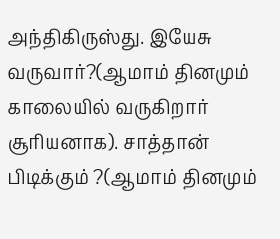அந்திகிருஸ்து. இயேசு வருவார்?(ஆமாம் தினமும் காலையில் வருகிறார் சூரியனாக). சாத்தான் பிடிக்கும் ?(ஆமாம் தினமும்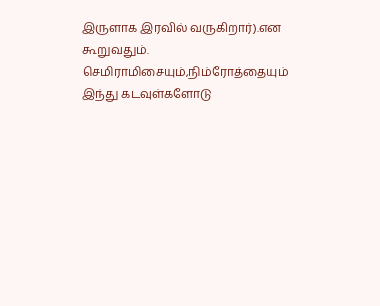இருளாக இரவில் வருகிறார்).என கூறுவதும். செமிராமிசையும்,நிம்ரோத்தையும் இந்து கடவுள்களோடு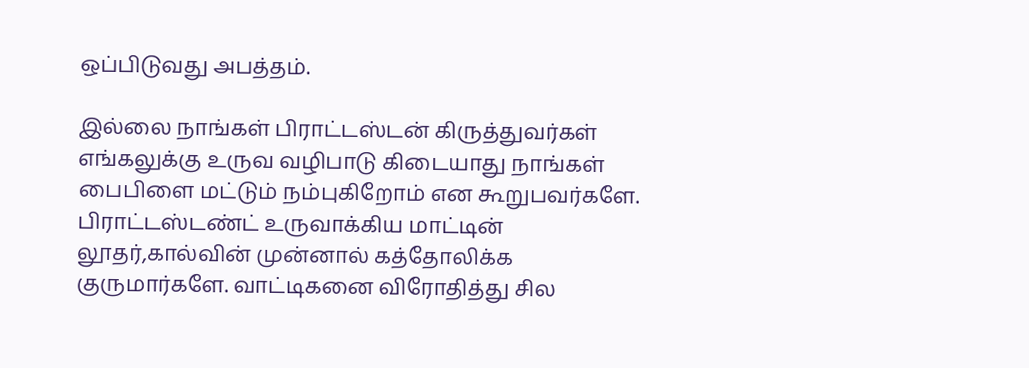ஒப்பிடுவது அபத்தம்.

இல்லை நாங்கள் பிராட்டஸ்டன் கிருத்துவர்கள் எங்கலுக்கு உருவ வழிபாடு கிடையாது நாங்கள் பைபிளை மட்டும் நம்புகிறோம் என கூறுபவர்களே. பிராட்டஸ்டண்ட் உருவாக்கிய மாட்டின் லூதர்,கால்வின் முன்னால் கத்தோலிக்க குருமார்களே. வாட்டிகனை விரோதித்து சில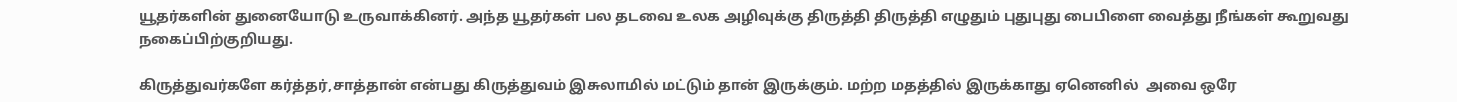யூதர்களின் துனையோடு உருவாக்கினர். அந்த யூதர்கள் பல தடவை உலக அழிவுக்கு திருத்தி திருத்தி எழுதும் புதுபுது பைபிளை வைத்து நீங்கள் கூறுவது நகைப்பிற்குறியது.

கிருத்துவர்களே கர்த்தர்,சாத்தான் என்பது கிருத்துவம் இசுலாமில் மட்டும் தான் இருக்கும். மற்ற மதத்தில் இருக்காது ஏனெனில்  அவை ஒரே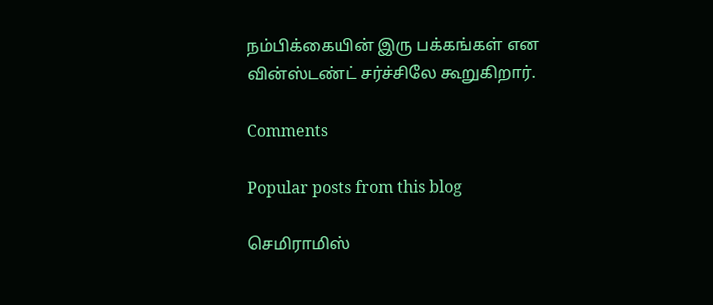நம்பிக்கையின் இரு பக்கங்கள் என வின்ஸ்டண்ட் சர்ச்சிலே கூறுகிறார்.

Comments

Popular posts from this blog

செமிராமிஸ்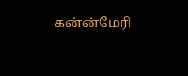கன்ன்மேரி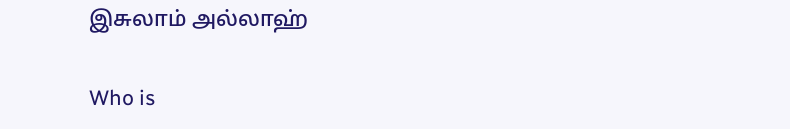இசுலாம் அல்லாஹ்

Who is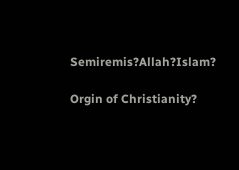Semiremis?Allah?Islam?

Orgin of Christianity?